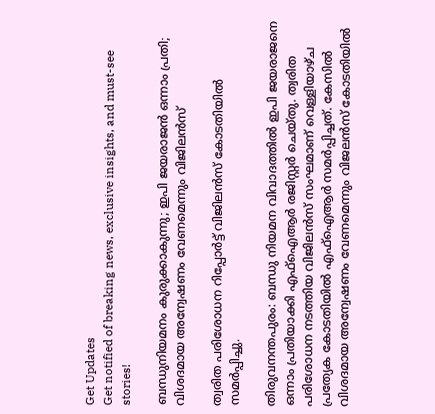Get Updates
Get notified of breaking news, exclusive insights, and must-see stories!

ബന്ധുനിയമനം കുരുക്കാകുന്നു; ഇപി ജയരാജന്‍ ഒന്നാം പ്രതി; വിശദമായ അന്വേഷണം വേണമെന്നും വിജിലന്‍സ്

ത്വരിത പരിശോധന റിപ്പോര്‍ട്ട് വിജിലന്‍സ് കോടതിയില്‍ സമര്‍പ്പിച്ചു.

തിരുവനന്തപുരം: ബന്ധു നിയമന വിവാദത്തില്‍ ഇപി ജയരാജനെ ഒന്നാം പ്രതിയാക്കി എഫ്‌ഐആര്‍ രജിസ്റ്റര്‍ ചെയ്തു. ത്വരിത പരിശോധന നടത്തിയ വിജിലന്‍സ് സംഘമാണ് വെള്ളിയാഴ്ച പ്രത്യേക കോടതിയില്‍ എഫ്‌ഐആര്‍ സമര്‍പ്പിച്ചത്. കേസില്‍ വിശദമായ അന്വേഷണം വേണമെന്നും വിജലന്‍സ് കോടതിയില്‍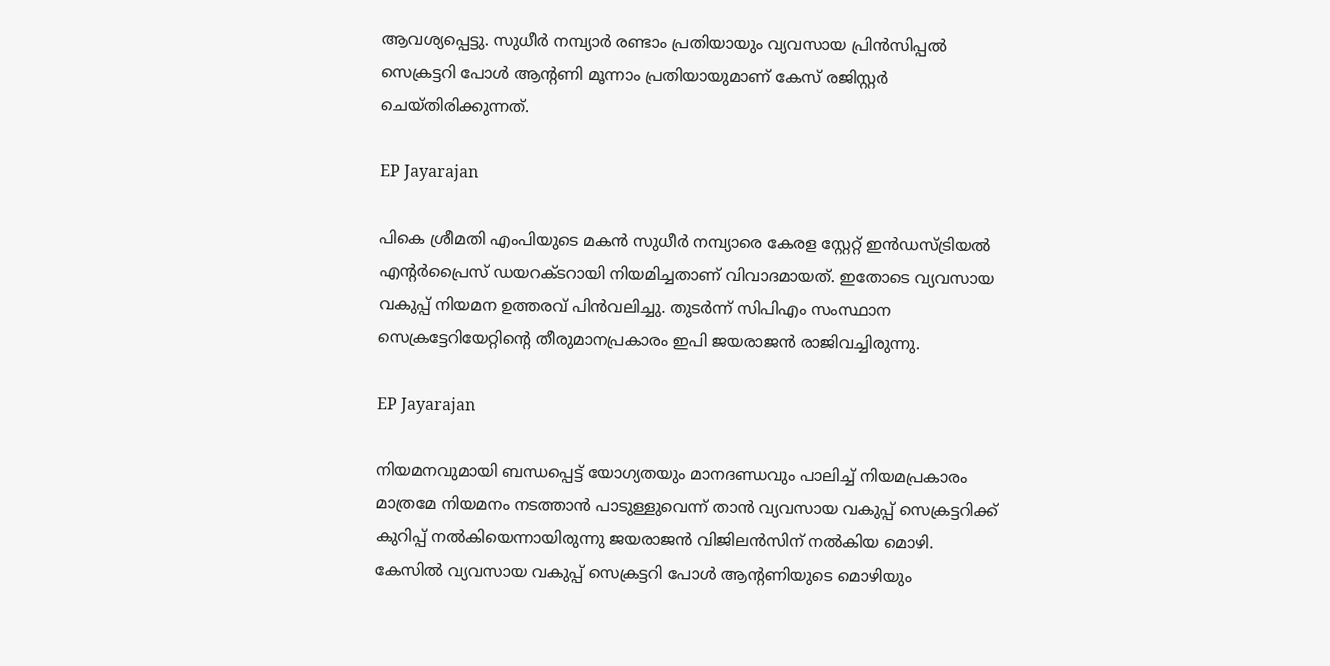ആവശ്യപ്പെട്ടു. സുധീര്‍ നമ്പ്യാര്‍ രണ്ടാം പ്രതിയായും വ്യവസായ പ്രിന്‍സിപ്പല്‍ സെക്രട്ടറി പോള്‍ ആന്റണി മൂന്നാം പ്രതിയായുമാണ് കേസ് രജിസ്റ്റര്‍ ചെയ്തിരിക്കുന്നത്.

EP Jayarajan

പികെ ശ്രീമതി എംപിയുടെ മകന്‍ സുധീര്‍ നമ്പ്യാരെ കേരള സ്റ്റേറ്റ് ഇന്‍ഡസ്ട്രിയല്‍ എന്റര്‍പ്രൈസ് ഡയറക്ടറായി നിയമിച്ചതാണ് വിവാദമായത്. ഇതോടെ വ്യവസായ വകുപ്പ് നിയമന ഉത്തരവ് പിന്‍വലിച്ചു. തുടര്‍ന്ന് സിപിഎം സംസ്ഥാന സെക്രട്ടേറിയേറ്റിന്റെ തീരുമാനപ്രകാരം ഇപി ജയരാജന്‍ രാജിവച്ചിരുന്നു.

EP Jayarajan

നിയമനവുമായി ബന്ധപ്പെട്ട് യോഗ്യതയും മാനദണ്ഡവും പാലിച്ച് നിയമപ്രകാരം മാത്രമേ നിയമനം നടത്താന്‍ പാടുള്ളുവെന്ന് താന്‍ വ്യവസായ വകുപ്പ് സെക്രട്ടറിക്ക് കുറിപ്പ് നല്‍കിയെന്നായിരുന്നു ജയരാജന്‍ വിജിലന്‍സിന് നല്‍കിയ മൊഴി. കേസില്‍ വ്യവസായ വകുപ്പ് സെക്രട്ടറി പോള്‍ ആന്റണിയുടെ മൊഴിയും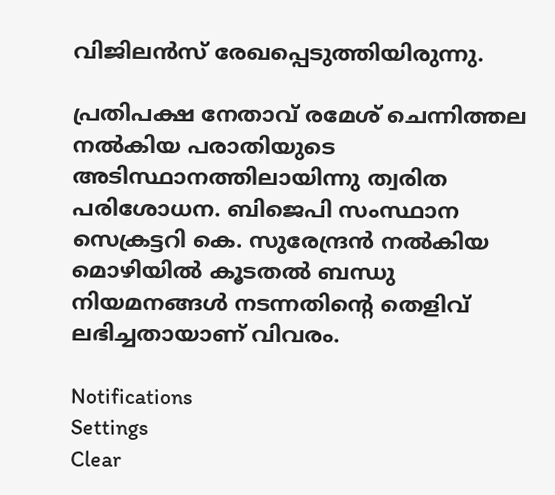വിജിലന്‍സ് രേഖപ്പെടുത്തിയിരുന്നു.

പ്രതിപക്ഷ നേതാവ് രമേശ് ചെന്നിത്തല നല്‍കിയ പരാതിയുടെ അടിസ്ഥാനത്തിലായിന്നു ത്വരിത പരിശോധന. ബിജെപി സംസ്ഥാന സെക്രട്ടറി കെ. സുരേന്ദ്രന്‍ നല്‍കിയ മൊഴിയില്‍ കൂടതല്‍ ബന്ധു നിയമനങ്ങള്‍ നടന്നതിന്റെ തെളിവ് ലഭിച്ചതായാണ് വിവരം.

Notifications
Settings
Clear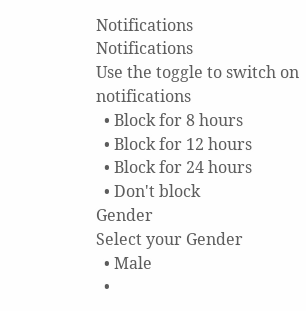Notifications
Notifications
Use the toggle to switch on notifications
  • Block for 8 hours
  • Block for 12 hours
  • Block for 24 hours
  • Don't block
Gender
Select your Gender
  • Male
  •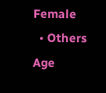Female
  • Others
Age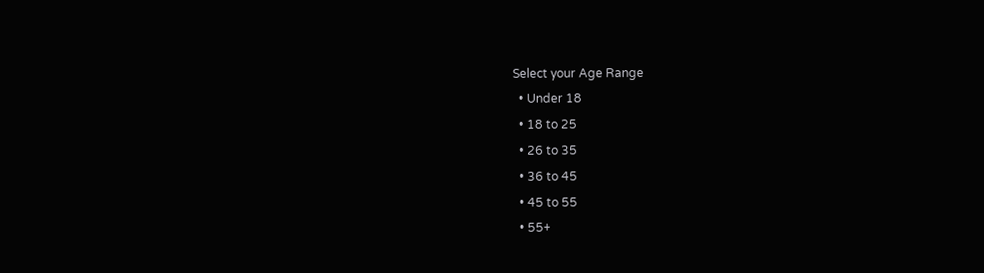Select your Age Range
  • Under 18
  • 18 to 25
  • 26 to 35
  • 36 to 45
  • 45 to 55
  • 55+